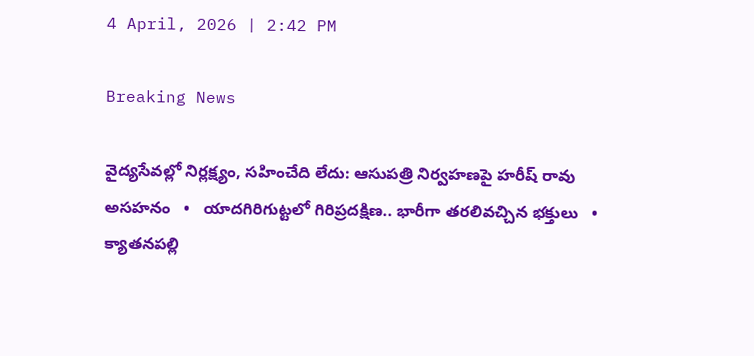4 April, 2026 | 2:42 PM

Breaking News

వైద్యసేవల్లో నిర్లక్ష్యం, సహించేది లేదు: ఆసుపత్రి నిర్వహణపై హరీష్ రావు అసహనం   •   యాదగిరిగుట్టలో గిరిప్రదక్షిణ.. భారీగా తరలివచ్చిన భక్తులు   •   క్యాతనపల్లి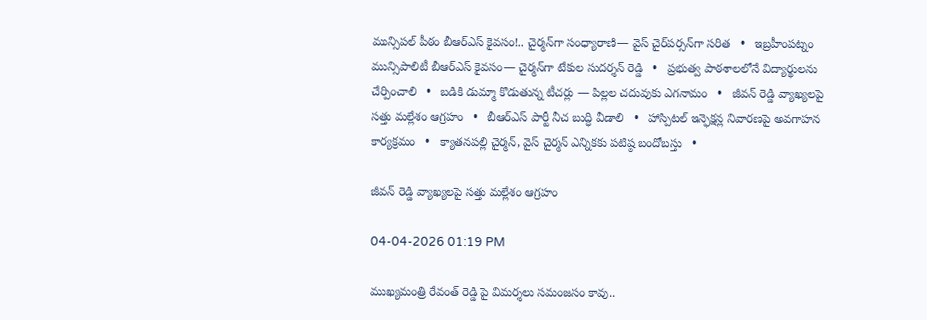మున్సిపల్ పీఠం బీఆర్ఎస్ కైవసం!.. చైర్మన్‌గా సంధ్యారాణి— వైస్‌ చైర్‌పర్సన్‌గా సరిత   •   ఇబ్రహీంపట్నం మున్సిపాలిటీ బీఆర్ఎస్ కైవసం— చైర్మన్‌గా టేకుల సుదర్శన్ రెడ్డి   •   ప్రభుత్వ పాఠశాలలోనే విద్యార్థులను చేర్పించాలి   •   బడికి డుమ్మా కొడుతున్న టీచర్లు — పిల్లల చదువుకు ఎగనామం   •   జీవన్ రెడ్డి వ్యాఖ్యలపై సత్తు మల్లేశం ఆగ్రహం   •   బీఆర్ఎస్ పార్టీ నీచ బుద్ధి వీడాలి   •   హాస్పిటల్ ఇన్ఫెక్షన్ల నివారణపై అవగాహన కార్యక్రమం   •   క్యాతనపల్లి చైర్మన్, వైస్ చైర్మన్ ఎన్నికకు పటిష్ఠ బందోబస్తు   •

జీవన్ రెడ్డి వ్యాఖ్యలపై సత్తు మల్లేశం ఆగ్రహం

04-04-2026 01:19 PM

ముఖ్యమంత్రి రేవంత్ రెడ్డి పై విమర్శలు సమంజసం కావు..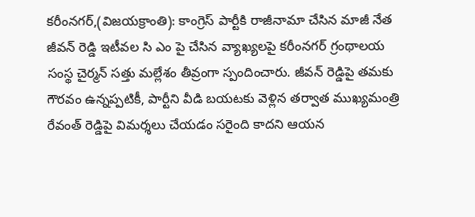కరీంనగర్,(విజయక్రాంతి): కాంగ్రెస్ పార్టీకి రాజీనామా చేసిన మాజీ నేత జీవన్ రెడ్డి ఇటీవల సి ఎం పై చేసిన వ్యాఖ్యలపై కరీంనగర్ గ్రంథాలయ సంస్థ చైర్మన్ సత్తు మల్లేశం తీవ్రంగా స్పందించారు. జీవన్ రెడ్డిపై తమకు గౌరవం ఉన్నప్పటికీ, పార్టీని వీడి బయటకు వెళ్లిన తర్వాత ముఖ్యమంత్రి రేవంత్ రెడ్డిపై విమర్శలు చేయడం సరైంది కాదని ఆయన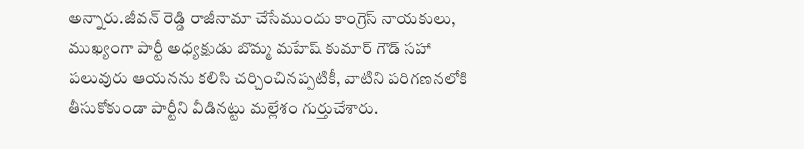అన్నారు.జీవన్ రెడ్డి రాజీనామా చేసేముందు కాంగ్రెస్ నాయకులు, ముఖ్యంగా పార్టీ అధ్యక్షుడు బొమ్మ మహేష్ కుమార్ గౌడ్ సహా పలువురు ఆయనను కలిసి చర్చించినప్పటికీ, వాటిని పరిగణనలోకి తీసుకోకుండా పార్టీని వీడినట్టు మల్లేశం గుర్తుచేశారు.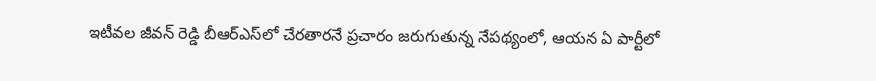ఇటీవల జీవన్ రెడ్డి బీఆర్ఎస్‌లో చేరతారనే ప్రచారం జరుగుతున్న నేపథ్యంలో, ఆయన ఏ పార్టీలో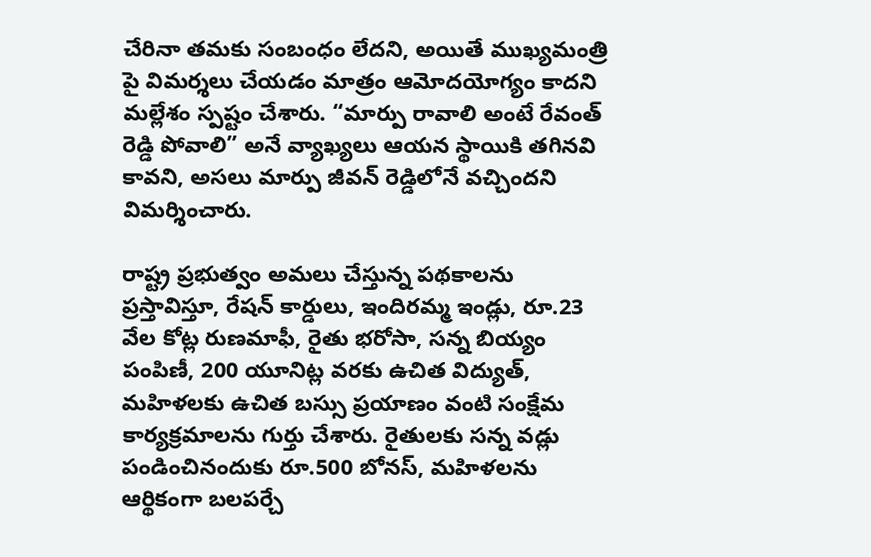చేరినా తమకు సంబంధం లేదని, అయితే ముఖ్యమంత్రి పై విమర్శలు చేయడం మాత్రం ఆమోదయోగ్యం కాదని మల్లేశం స్పష్టం చేశారు. “మార్పు రావాలి అంటే రేవంత్ రెడ్డి పోవాలి” అనే వ్యాఖ్యలు ఆయన స్థాయికి తగినవి కావని, అసలు మార్పు జీవన్ రెడ్డిలోనే వచ్చిందని విమర్శించారు.

రాష్ట్ర ప్రభుత్వం అమలు చేస్తున్న పథకాలను ప్రస్తావిస్తూ, రేషన్ కార్డులు, ఇందిరమ్మ ఇండ్లు, రూ.23 వేల కోట్ల రుణమాఫీ, రైతు భరోసా, సన్న బియ్యం పంపిణీ, 200 యూనిట్ల వరకు ఉచిత విద్యుత్, మహిళలకు ఉచిత బస్సు ప్రయాణం వంటి సంక్షేమ కార్యక్రమాలను గుర్తు చేశారు. రైతులకు సన్న వడ్లు పండించినందుకు రూ.500 బోనస్, మహిళలను ఆర్థికంగా బలపర్చే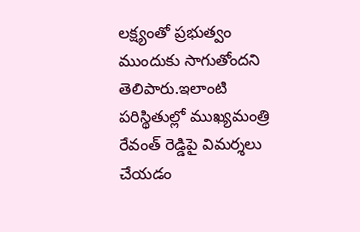లక్ష్యంతో ప్రభుత్వం ముందుకు సాగుతోందని తెలిపారు.ఇలాంటి పరిస్థితుల్లో ముఖ్యమంత్రి రేవంత్ రెడ్డిపై విమర్శలు చేయడం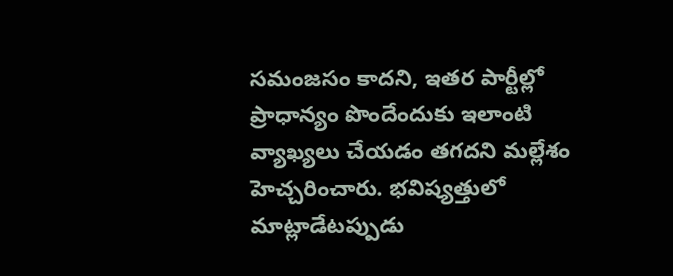సమంజసం కాదని, ఇతర పార్టీల్లో ప్రాధాన్యం పొందేందుకు ఇలాంటి వ్యాఖ్యలు చేయడం తగదని మల్లేశం హెచ్చరించారు. భవిష్యత్తులో మాట్లాడేటప్పుడు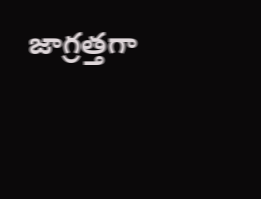జాగ్రత్తగా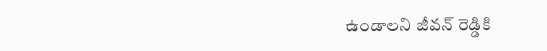ఉండాలని జీవన్ రెడ్డికి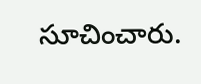సూచించారు.